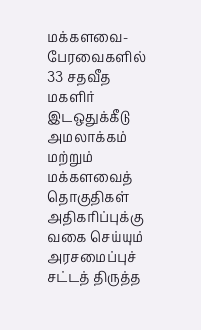மக்களவை-பேரவைகளில் 33 சதவீத மகளிர் இடஒதுக்கீடு அமலாக்கம் மற்றும் மக்களவைத் தொகுதிகள் அதிகரிப்புக்கு வகை செய்யும் அரசமைப்புச் சட்டத் திருத்த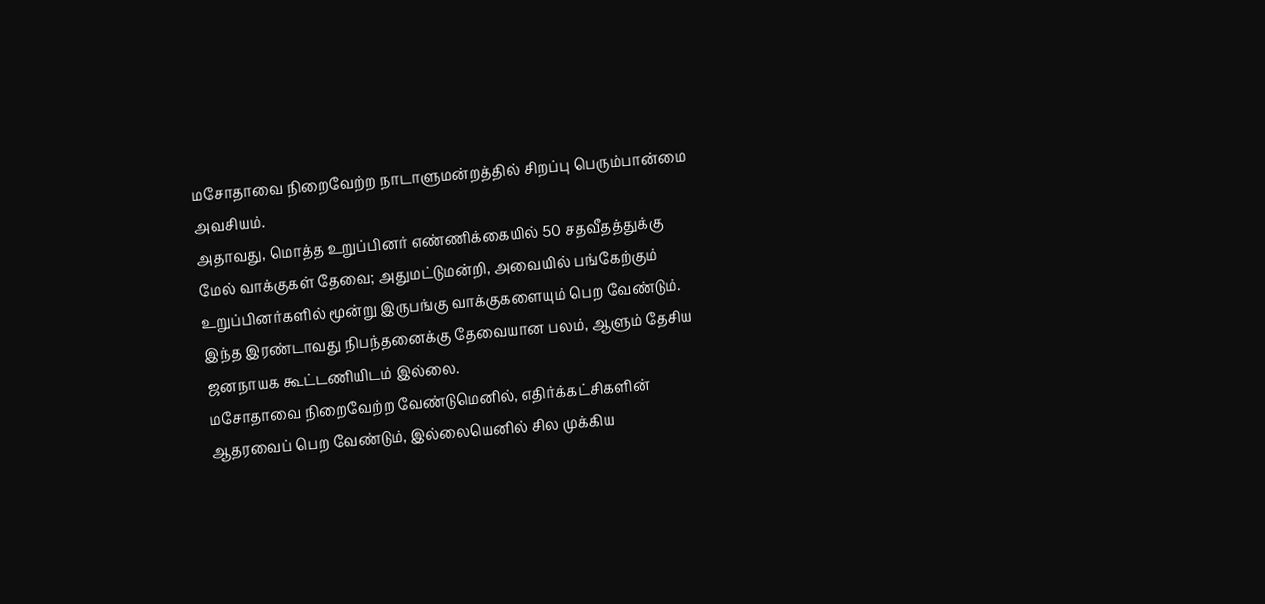மசோதாவை நிறைவேற்ற நாடாளுமன்றத்தில் சிறப்பு பெரும்பான்மை அவசியம்.
அதாவது, மொத்த உறுப்பினர் எண்ணிக்கையில் 50 சதவீதத்துக்கு மேல் வாக்குகள் தேவை; அதுமட்டுமன்றி, அவையில் பங்கேற்கும் உறுப்பினர்களில் மூன்று இருபங்கு வாக்குகளையும் பெற வேண்டும். இந்த இரண்டாவது நிபந்தனைக்கு தேவையான பலம், ஆளும் தேசிய ஜனநாயக கூட்டணியிடம் இல்லை.
மசோதாவை நிறைவேற்ற வேண்டுமெனில், எதிர்க்கட்சிகளின் ஆதரவைப் பெற வேண்டும், இல்லையெனில் சில முக்கிய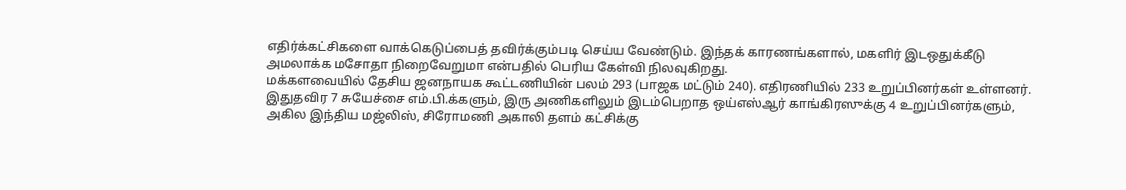எதிர்க்கட்சிகளை வாக்கெடுப்பைத் தவிர்க்கும்படி செய்ய வேண்டும். இந்தக் காரணங்களால், மகளிர் இடஒதுக்கீடு அமலாக்க மசோதா நிறைவேறுமா என்பதில் பெரிய கேள்வி நிலவுகிறது.
மக்களவையில் தேசிய ஜனநாயக கூட்டணியின் பலம் 293 (பாஜக மட்டும் 240). எதிரணியில் 233 உறுப்பினர்கள் உள்ளனர். இதுதவிர 7 சுயேச்சை எம்.பி.க்களும், இரு அணிகளிலும் இடம்பெறாத ஒய்எஸ்ஆர் காங்கிரஸுக்கு 4 உறுப்பினர்களும், அகில இந்திய மஜ்லிஸ், சிரோமணி அகாலி தளம் கட்சிக்கு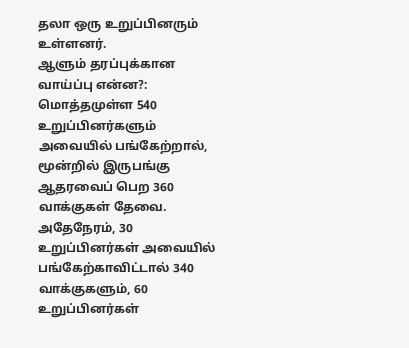தலா ஒரு உறுப்பினரும் உள்ளனர்.
ஆளும் தரப்புக்கான வாய்ப்பு என்ன?: மொத்தமுள்ள 540 உறுப்பினர்களும் அவையில் பங்கேற்றால், மூன்றில் இருபங்கு ஆதரவைப் பெற 360 வாக்குகள் தேவை. அதேநேரம், 30 உறுப்பினர்கள் அவையில் பங்கேற்காவிட்டால் 340 வாக்குகளும், 60 உறுப்பினர்கள்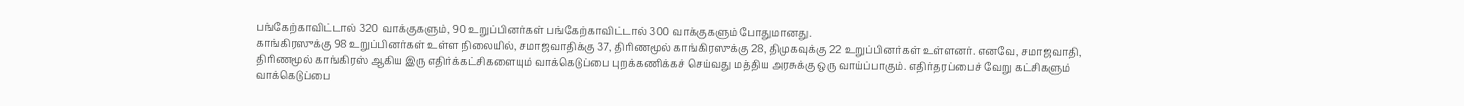பங்கேற்காவிட்டால் 320 வாக்குகளும், 90 உறுப்பினர்கள் பங்கேற்காவிட்டால் 300 வாக்குகளும் போதுமானது.
காங்கிரஸுக்கு 98 உறுப்பினர்கள் உள்ள நிலையில், சமாஜவாதிக்கு 37, திரிணமூல் காங்கிரஸுக்கு 28, திமுகவுக்கு 22 உறுப்பினர்கள் உள்ளனர். எனவே, சமாஜவாதி, திரிணமூல் காங்கிரஸ் ஆகிய இரு எதிர்க்கட்சிகளையும் வாக்கெடுப்பை புறக்கணிக்கச் செய்வது மத்திய அரசுக்கு ஒரு வாய்ப்பாகும். எதிர்தரப்பைச் வேறு கட்சிகளும் வாக்கெடுப்பை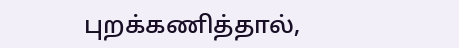புறக்கணித்தால்,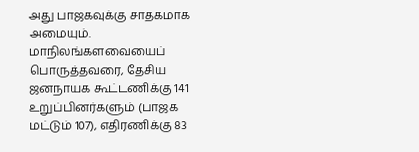அது பாஜகவுக்கு சாதகமாக அமையும்.
மாநிலங்களவையைப் பொருத்தவரை, தேசிய ஜனநாயக கூட்டணிக்கு 141 உறுப்பினர்களும் (பாஜக மட்டும் 107), எதிரணிக்கு 83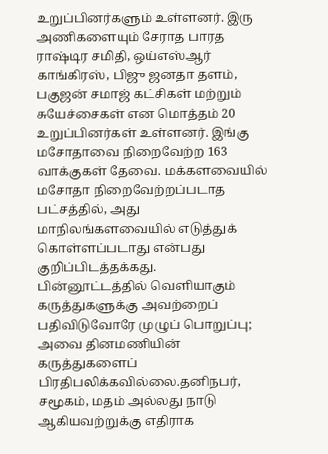உறுப்பினர்களும் உள்ளனர். இரு அணிகளையும் சேராத பாரத ராஷ்டிர சமிதி, ஒய்எஸ்ஆர் காங்கிரஸ், பிஜு ஜனதா தளம், பகுஜன் சமாஜ் கட்சிகள் மற்றும் சுயேச்சைகள் என மொத்தம் 20 உறுப்பினர்கள் உள்ளனர். இங்கு மசோதாவை நிறைவேற்ற 163 வாக்குகள் தேவை. மக்களவையில் மசோதா நிறைவேற்றப்படாத பட்சத்தில், அது மாநிலங்களவையில் எடுத்துக் கொள்ளப்படாது என்பது குறிப்பிடத்தக்கது.
பின்னூட்டத்தில் வெளியாகும் கருத்துகளுக்கு அவற்றைப் பதிவிடுவோரே முழுப் பொறுப்பு; அவை தினமணியின் கருத்துகளைப் பிரதிபலிக்கவில்லை.தனிநபர், சமூகம், மதம் அல்லது நாடு ஆகியவற்றுக்கு எதிராக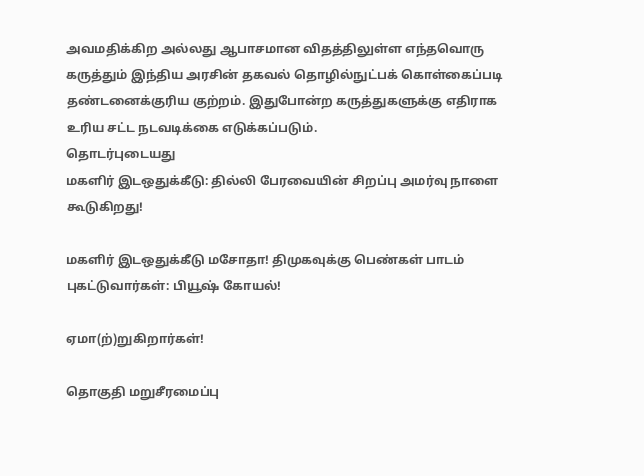அவமதிக்கிற அல்லது ஆபாசமான விதத்திலுள்ள எந்தவொரு கருத்தும் இந்திய அரசின் தகவல் தொழில்நுட்பக் கொள்கைப்படி தண்டனைக்குரிய குற்றம். இதுபோன்ற கருத்துகளுக்கு எதிராக உரிய சட்ட நடவடிக்கை எடுக்கப்படும்.
தொடர்புடையது
மகளிர் இடஒதுக்கீடு: தில்லி பேரவையின் சிறப்பு அமர்வு நாளை கூடுகிறது!

மகளிர் இடஒதுக்கீடு மசோதா! திமுகவுக்கு பெண்கள் பாடம் புகட்டுவார்கள்: பியூஷ் கோயல்!

ஏமா(ற்)றுகிறார்கள்!

தொகுதி மறுசீரமைப்பு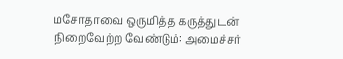மசோதாவை ஒருமித்த கருத்துடன் நிறைவேற்ற வேண்டும்: அமைச்சர்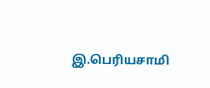இ.பெரியசாமி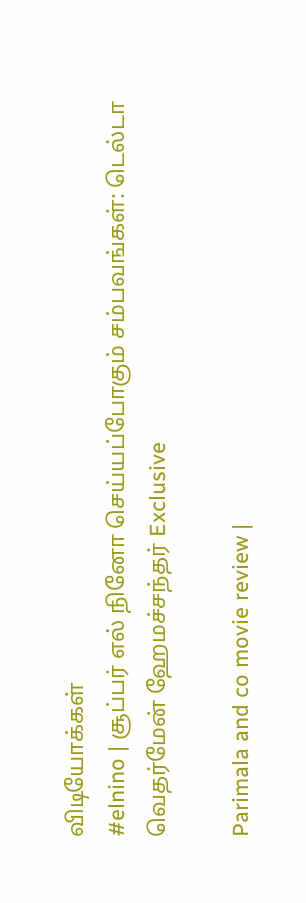விடியோக்கள்
#elnino | சூப்பர் எல் நினோ செய்யப்போகும் சம்பவங்கள்: டெல்டா வெதர்மேன் ஹேமச்சந்தர் Exclusive

Parimala and co movie review |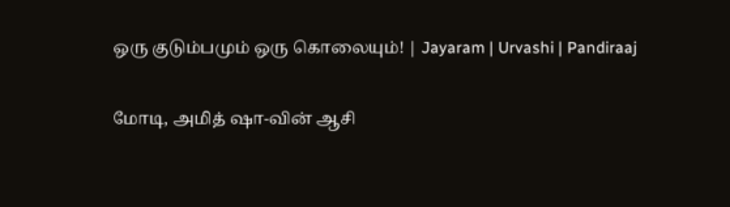ஒரு குடும்பமும் ஒரு கொலையும்! | Jayaram | Urvashi | Pandiraaj

மோடி, அமித் ஷா-வின் ஆசி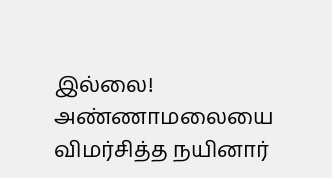இல்லை! அண்ணாமலையை விமர்சித்த நயினார்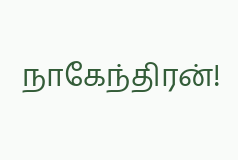நாகேந்திரன்!